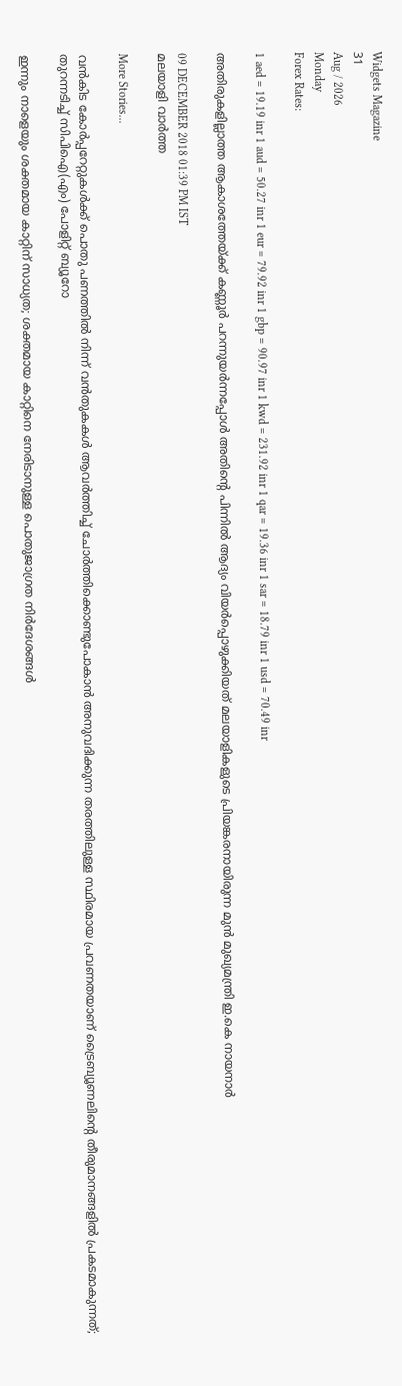Widgets Magazine
31
Aug / 2026
Monday
Forex Rates:

1 aed = 19.19 inr 1 aud = 50.27 inr 1 eur = 79.92 inr 1 gbp = 90.97 inr 1 kwd = 231.92 inr 1 qar = 19.36 inr 1 sar = 18.79 inr 1 usd = 70.49 inr

അതിരുകളില്ലാത്ത ആകാശത്തേയ്ക്ക് കണ്ണൂർ പറന്നുയർന്നപ്പോൾ അതിന്റെ പിന്നിൽ ആദ്യം വിയർപ്പൊഴുക്കിയത് മലയാളികളുടെ പ്രിയങ്കരനായിരുന്ന മുൻ മുഖ്യമന്ത്രി ഇ.കെ നായനാർ

09 DECEMBER 2018 01:39 PM IST
മലയാളി വാര്‍ത്ത

More Stories...

വൻകിട കോർപ്പറേറ്റുകൾക്ക് പൊതു പണത്തിൽ നിന്ന് വൻതുകകൾ ആവർത്തിച്ച് ചോർത്തിക്കൊണ്ടുപോകാൻ അനുവദിക്കുന്ന തരത്തിലുള്ള സ്ഥിരമായ പ്രവണതയാണ് ട്രൈബ്യൂണലിന്റെ തീരുമാനങ്ങളിൽ പ്രകടമാകുന്നത്; തുറന്നടിച്ച് സിപിഐ(എം) പോളിറ്റ് ബ്യൂറോ

ഇന്നും നാളെയും ശക്തമായ കാറ്റിന് സാധ്യത; ശക്തമായ കാറ്റിനെ നേരിടാനുള്ള പൊതുജാഗ്രത നിർദേശങ്ങൾ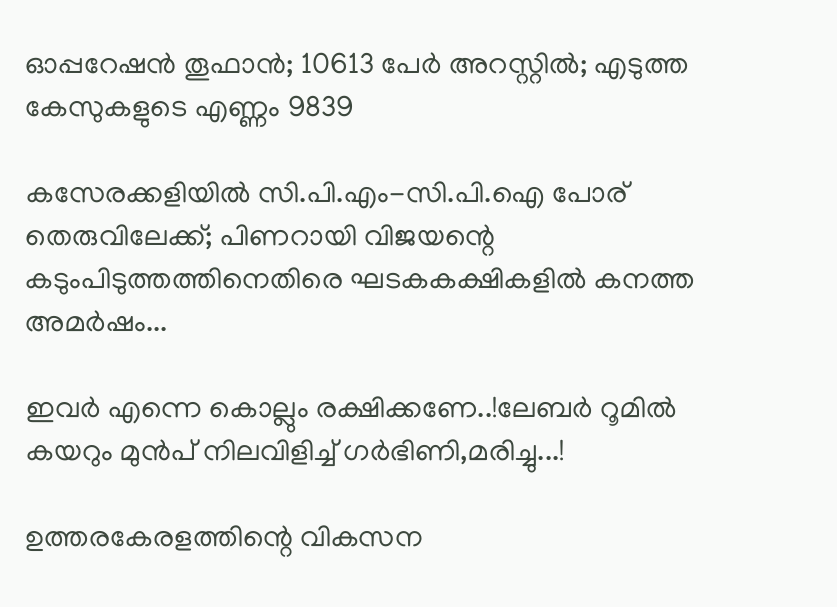ഓപ്പറേഷന്‍ തൂഫാന്‍; 10613 പേർ അറസ്റ്റിൽ; എടുത്ത കേസുകളുടെ എണ്ണം 9839

കസേരക്കളിയിൽ സി.പി.എം-സി.പി.ഐ പോര് തെരുവിലേക്ക്; പിണറായി വിജയന്റെ കടുംപിടുത്തത്തിനെതിരെ ഘടകകക്ഷികളിൽ കനത്ത അമർഷം...

ഇവർ എന്നെ കൊല്ലും രക്ഷിക്കണേ..!ലേബർ റൂമിൽ കയറും മുൻപ് നിലവിളിച്ച് ഗർഭിണി,മരിച്ചു...!

ഉത്തരകേരളത്തിന്റെ വികസന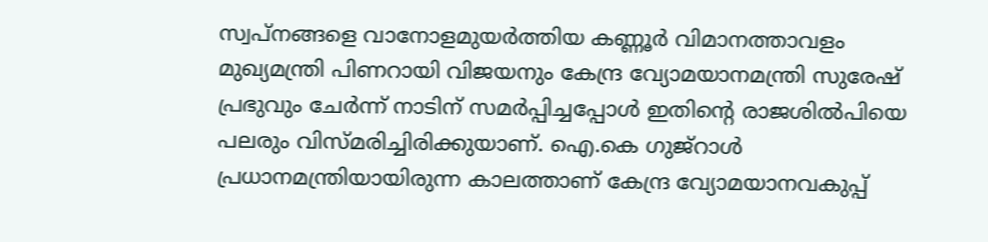സ്വപ്നങ്ങളെ വാനോളമുയര്‍ത്തിയ കണ്ണൂര്‍ വിമാനത്താവളം മുഖ്യമന്ത്രി പിണറായി വിജയനും കേന്ദ്ര വ്യോമയാനമന്ത്രി സുരേഷ് പ്രഭുവും ചേര്‍ന്ന് നാടിന് സമർപ്പിച്ചപ്പോൾ ഇതിന്റെ രാജശില്‍പിയെ പലരും വിസ്മരിച്ചിരിക്കുയാണ്. ഐ.കെ ഗുജ്റാള്‍ പ്രധാനമന്ത്രിയായിരുന്ന കാലത്താണ് കേന്ദ്ര വ്യോമയാനവകുപ്പ്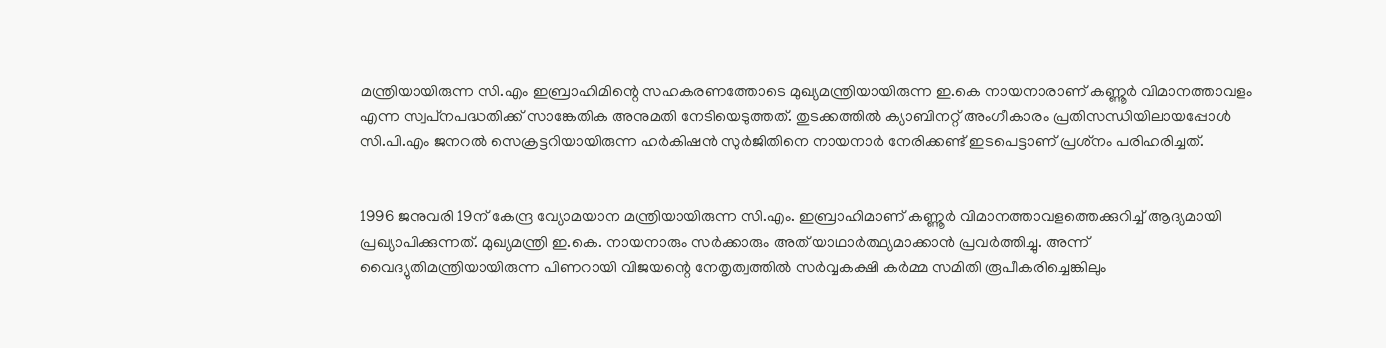മന്ത്രിയായിരുന്ന സി.എം ഇബ്രാഹിമിന്റെ സഹകരണത്തോടെ മുഖ്യമന്ത്രിയായിരുന്ന ഇ.കെ നായനാരാണ് കണ്ണൂര്‍ വിമാനത്താവളം എന്ന സ്വപ്‌നപദ്ധതിക്ക് സാങ്കേതിക അനുമതി നേടിയെടുത്തത്. തുടക്കത്തില്‍ ക്യാബിനറ്റ് അംഗീകാരം പ്രതിസന്ധിയിലായപ്പോള്‍ സി.പി.എം ജനറല്‍ സെക്രട്ടറിയായിരുന്ന ഹര്‍കിഷന്‍ സുര്‍ജിതിനെ നായനാര്‍ നേരിക്കണ്ട് ഇടപെട്ടാണ് പ്രശ്‌നം പരിഹരിച്ചത്.


1996 ജനുവരി 19ന് കേന്ദ്ര വ്യോമയാന മന്ത്രിയായിരുന്ന സി.എം. ഇബ്രാഹിമാണ് കണ്ണൂര്‍ വിമാനത്താവളത്തെക്കുറിച്ച് ആദ്യമായി പ്രഖ്യാപിക്കുന്നത്. മുഖ്യമന്ത്രി ഇ.കെ. നായനാരും സര്‍ക്കാരും അത് യാഥാര്‍ത്ഥ്യമാക്കാന്‍ പ്രവര്‍ത്തിച്ചു. അന്ന് വൈദ്യുതിമന്ത്രിയായിരുന്ന പിണറായി വിജയന്റെ നേതൃത്വത്തില്‍ സര്‍വ്വകക്ഷി കര്‍മ്മ സമിതി രൂപീകരിച്ചെങ്കിലും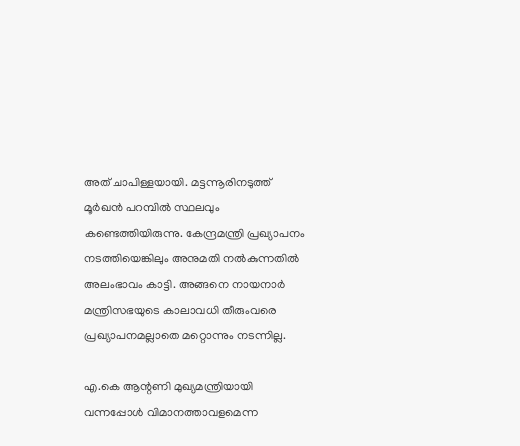അത് ചാപിള്ളയായി. മട്ടന്നൂരിനടുത്ത് മൂര്‍ഖന്‍ പറമ്പില്‍ സ്ഥലവും കണ്ടെത്തിയിരുന്നു. കേന്ദ്രമന്ത്രി പ്രഖ്യാപനം നടത്തിയെങ്കിലും അനുമതി നല്‍കുന്നതില്‍ അലംഭാവം കാട്ടി. അങ്ങനെ നായനാര്‍ മന്ത്രിസഭയുടെ കാലാവധി തീരുംവരെ പ്രഖ്യാപനമല്ലാതെ മറ്റൊന്നും നടന്നില്ല.

എ.കെ ആന്റണി മുഖ്യമന്ത്രിയായി വന്നപ്പോള്‍ വിമാനത്താവളമെന്ന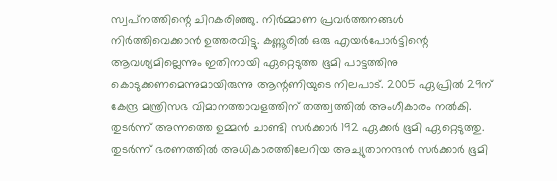സ്വപ്‌നത്തിന്റെ ചിറകരിഞ്ഞു. നിര്‍മ്മാണ പ്രവര്‍ത്തനങ്ങള്‍ നിര്‍ത്തിവെക്കാന്‍ ഉത്തരവിട്ടു. കണ്ണൂരില്‍ ഒരു എയര്‍പോര്‍ട്ടിന്റെ ആവശ്യമില്ലെന്നും ഇതിനായി ഏറ്റെടുത്ത ഭൂമി പാട്ടത്തിനു കൊടുക്കണമെന്നുമായിരുന്നു ആന്റണിയുടെ നിലപാട്. 2005 ഏപ്രില്‍ 29ന് കേന്ദ്ര മന്ത്രിസഭ വിമാനത്താവളത്തിന് തത്ത്വത്തില്‍ അംഗീകാരം നല്‍കി. തുടര്‍ന്ന് അന്നത്തെ ഉമ്മന്‍ ചാണ്ടി സര്‍ക്കാര്‍ 192 ഏക്കര്‍ ഭൂമി ഏറ്റെടുത്തു. തുടര്‍ന്ന് ഭരണത്തില്‍ അധികാരത്തിലേറിയ അച്യുതാനന്ദന്‍ സര്‍ക്കാര്‍ ഭൂമി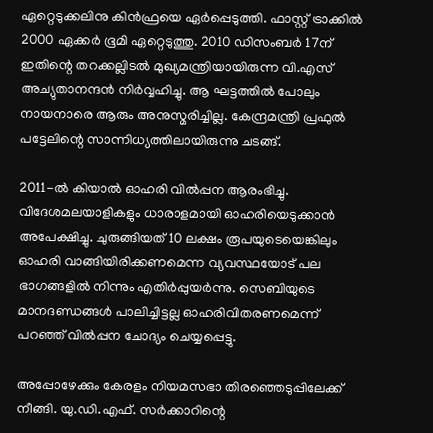ഏറ്റെടുക്കലിനു കിന്‍ഫ്രയെ ഏര്‍പ്പെടുത്തി. ഫാസ്റ്റ് ട്രാക്കില്‍ 2000 ഏക്കര്‍ ഭൂമി ഏറ്റെടുത്തു. 2010 ഡിസംബര്‍ 17ന് ഇതിന്റെ തറക്കല്ലിടല്‍ മുഖ്യമന്ത്രിയായിരുന്ന വി.എസ് അച്യുതാനന്ദന്‍ നിര്‍വ്വഹിച്ചു. ആ ഘട്ടത്തില്‍ പോലും നായനാരെ ആരും അനുസ്മരിച്ചില്ല. കേന്ദ്രമന്ത്രി പ്രഫുല്‍ പട്ടേലിന്റെ സാന്നിധ്യത്തിലായിരുന്നു ചടങ്ങ്.

2011-ല്‍ കിയാല്‍ ഓഹരി വില്‍പ്പന ആരംഭിച്ചു. വിദേശമലയാളികളും ധാരാളമായി ഓഹരിയെടുക്കാന്‍ അപേക്ഷിച്ചു. ചുരുങ്ങിയത് 10 ലക്ഷം രൂപയുടെയെങ്കിലും ഓഹരി വാങ്ങിയിരിക്കണമെന്ന വ്യവസ്ഥയോട് പല ഭാഗങ്ങളില്‍ നിന്നും എതിര്‍പ്പുയര്‍ന്നു. സെബിയുടെ മാനദണ്ഡങ്ങള്‍ പാലിച്ചിട്ടല്ല ഓഹരിവിതരണമെന്ന് പറഞ്ഞ് വില്‍പ്പന ചോദ്യം ചെയ്യപ്പെട്ടു.

അപ്പോഴേക്കും കേരളം നിയമസഭാ തിരഞ്ഞെടുപ്പിലേക്ക് നീങ്ങി. യു.ഡി.എഫ്. സര്‍ക്കാറിന്റെ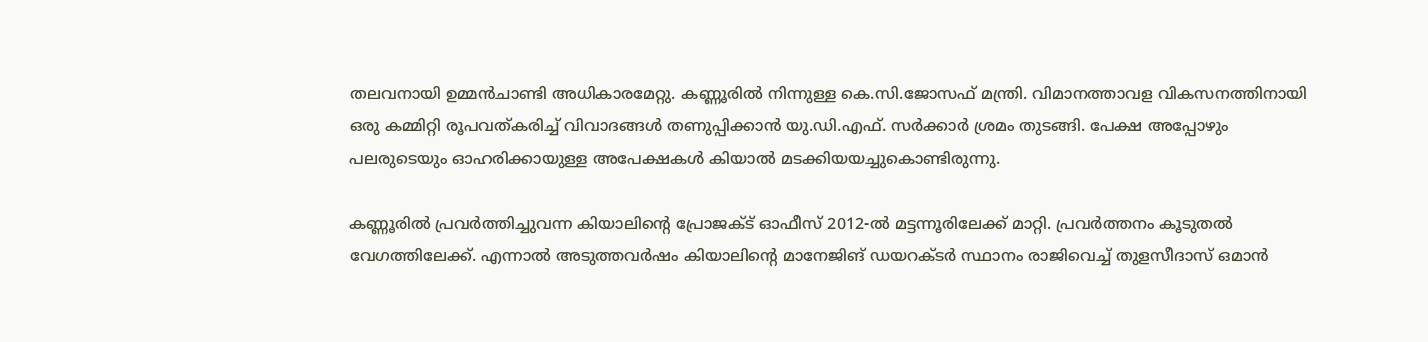തലവനായി ഉമ്മന്‍ചാണ്ടി അധികാരമേറ്റു. കണ്ണൂരില്‍ നിന്നുള്ള കെ.സി.ജോസഫ് മന്ത്രി. വിമാനത്താവള വികസനത്തിനായി ഒരു കമ്മിറ്റി രൂപവത്കരിച്ച് വിവാദങ്ങള്‍ തണുപ്പിക്കാന്‍ യു.ഡി.എഫ്. സര്‍ക്കാര്‍ ശ്രമം തുടങ്ങി. പേക്ഷ അപ്പോഴും പലരുടെയും ഓഹരിക്കായുള്ള അപേക്ഷകള്‍ കിയാല്‍ മടക്കിയയച്ചുകൊണ്ടിരുന്നു.

കണ്ണൂരില്‍ പ്രവര്‍ത്തിച്ചുവന്ന കിയാലിന്റെ പ്രോജക്ട് ഓഫീസ് 2012-ല്‍ മട്ടന്നൂരിലേക്ക് മാറ്റി. പ്രവര്‍ത്തനം കൂടുതല്‍ വേഗത്തിലേക്ക്. എന്നാല്‍ അടുത്തവര്‍ഷം കിയാലിന്റെ മാനേജിങ് ഡയറക്ടര്‍ സ്ഥാനം രാജിവെച്ച് തുളസീദാസ് ഒമാന്‍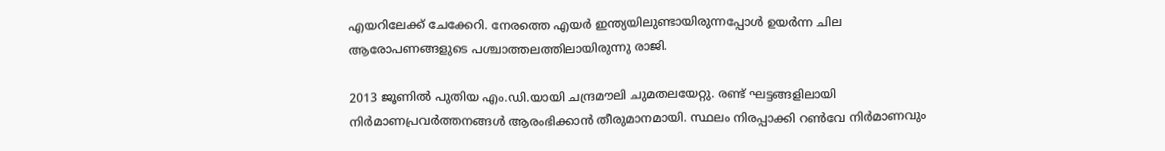എയറിലേക്ക് ചേക്കേറി. നേരത്തെ എയര്‍ ഇന്ത്യയിലുണ്ടായിരുന്നപ്പോള്‍ ഉയര്‍ന്ന ചില ആരോപണങ്ങളുടെ പശ്ചാത്തലത്തിലായിരുന്നു രാജി.

2013 ജൂണില്‍ പുതിയ എം.ഡി.യായി ചന്ദ്രമൗലി ചുമതലയേറ്റു. രണ്ട് ഘട്ടങ്ങളിലായി നിര്‍മാണപ്രവര്‍ത്തനങ്ങള്‍ ആരംഭിക്കാന്‍ തീരുമാനമായി. സ്ഥലം നിരപ്പാക്കി റണ്‍വേ നിര്‍മാണവും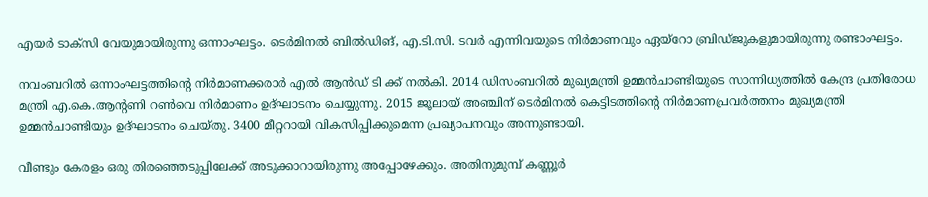എയര്‍ ടാക്‌സി വേയുമായിരുന്നു ഒന്നാംഘട്ടം. ടെര്‍മിനല്‍ ബില്‍ഡിങ്, എ.ടി.സി. ടവര്‍ എന്നിവയുടെ നിര്‍മാണവും ഏയ്റോ ബ്രിഡ്ജുകളുമായിരുന്നു രണ്ടാംഘട്ടം.

നവംബറില്‍ ഒന്നാംഘട്ടത്തിന്റെ നിര്‍മാണക്കരാര്‍ എല്‍ ആന്‍ഡ് ടി ക്ക് നല്‍കി. 2014 ഡിസംബറില്‍ മുഖ്യമന്ത്രി ഉമ്മന്‍ചാണ്ടിയുടെ സാന്നിധ്യത്തില്‍ കേന്ദ്ര പ്രതിരോധ മന്ത്രി എ.കെ.ആന്റണി റണ്‍വെ നിര്‍മാണം ഉദ്ഘാടനം ചെയ്യുന്നു. 2015 ജൂലായ് അഞ്ചിന് ടെര്‍മിനല്‍ കെട്ടിടത്തിന്റെ നിര്‍മാണപ്രവര്‍ത്തനം മുഖ്യമന്ത്രി ഉമ്മന്‍ചാണ്ടിയും ഉദ്ഘാടനം ചെയ്തു. 3400 മീറ്ററായി വികസിപ്പിക്കുമെന്ന പ്രഖ്യാപനവും അന്നുണ്ടായി.

വീണ്ടും കേരളം ഒരു തിരഞ്ഞെടുപ്പിലേക്ക് അടുക്കാറായിരുന്നു അപ്പോഴേക്കും. അതിനുമുമ്പ് കണ്ണൂര്‍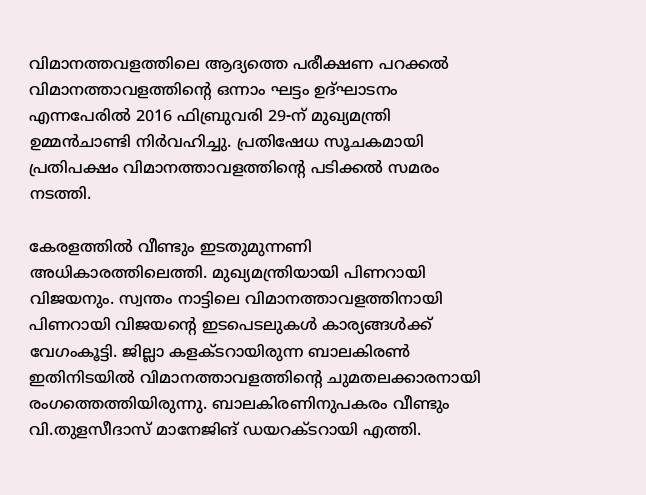വിമാനത്തവളത്തിലെ ആദ്യത്തെ പരീക്ഷണ പറക്കല്‍ വിമാനത്താവളത്തിന്റെ ഒന്നാം ഘട്ടം ഉദ്ഘാടനം എന്നപേരില്‍ 2016 ഫിബ്രുവരി 29-ന് മുഖ്യമന്ത്രി ഉമ്മന്‍ചാണ്ടി നിര്‍വഹിച്ചു. പ്രതിഷേധ സൂചകമായി പ്രതിപക്ഷം വിമാനത്താവളത്തിന്റെ പടിക്കല്‍ സമരം നടത്തി.

കേരളത്തില്‍ വീണ്ടും ഇടതുമുന്നണി അധികാരത്തിലെത്തി. മുഖ്യമന്ത്രിയായി പിണറായി വിജയനും. സ്വന്തം നാട്ടിലെ വിമാനത്താവളത്തിനായി പിണറായി വിജയന്റെ ഇടപെടലുകള്‍ കാര്യങ്ങള്‍ക്ക് വേഗംകൂട്ടി. ജില്ലാ കളക്ടറായിരുന്ന ബാലകിരണ്‍ ഇതിനിടയില്‍ വിമാനത്താവളത്തിന്റെ ചുമതലക്കാരനായി രംഗത്തെത്തിയിരുന്നു. ബാലകിരണിനുപകരം വീണ്ടും വി.തുളസീദാസ് മാനേജിങ് ഡയറക്ടറായി എത്തി.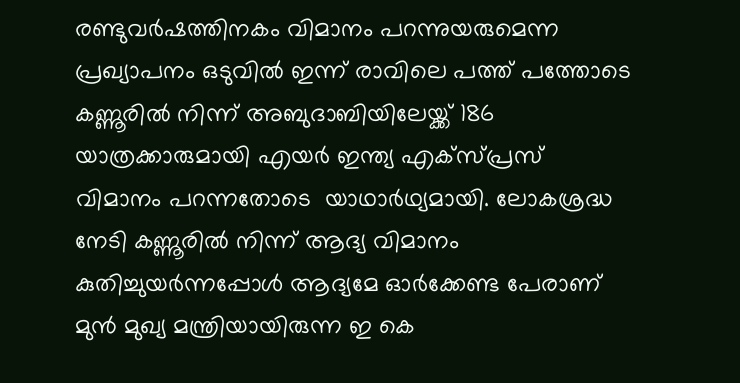രണ്ടുവര്‍ഷത്തിനകം വിമാനം പറന്നുയരുമെന്ന പ്രഖ്യാപനം ഒടുവില്‍ ഇന്ന് രാവിലെ പത്ത് പത്തോടെ കണ്ണൂരില്‍ നിന്ന് അബുദാബിയിലേയ്ക്ക് 186 യാത്രക്കാരുമായി എയര്‍ ഇന്ത്യ എക്‌സ്പ്രസ് വിമാനം പറന്നതോടെ  യാഥാര്‍ഥ്യമായി. ലോകശ്രദ്ധ നേടി കണ്ണൂരിൽ നിന്ന് ആദ്യ വിമാനം കുതിച്ചുയർന്നപ്പോൾ ആദ്യമേ ഓർക്കേണ്ട പേരാണ് മുൻ മുഖ്യ മന്ത്രിയായിരുന്ന ഇ കെ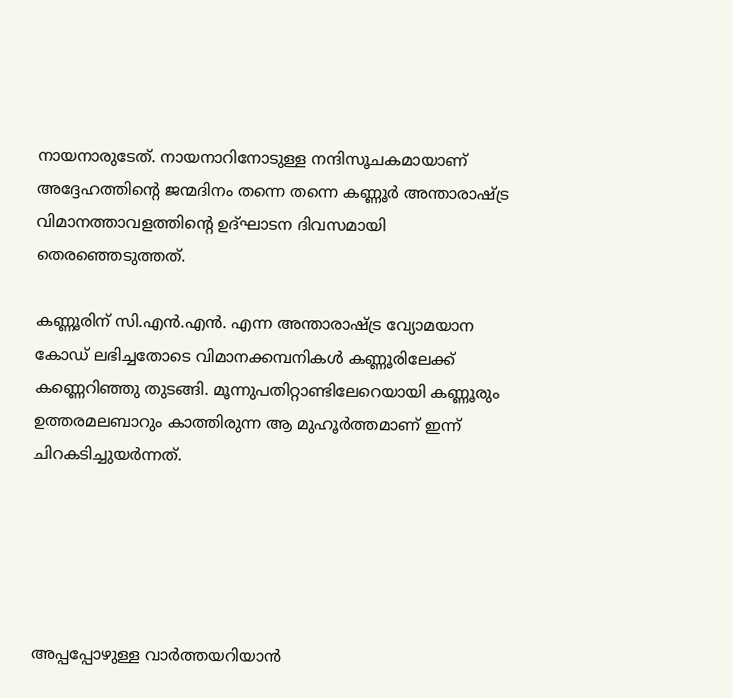നായനാരുടേത്. നായനാറിനോടുള്ള നന്ദിസൂചകമായാണ് അദ്ദേഹത്തിന്റെ ജന്മദിനം തന്നെ തന്നെ കണ്ണൂർ അന്താരാഷ്ട്ര വിമാനത്താവളത്തിന്റെ ഉദ്ഘാടന ദിവസമായി തെരഞ്ഞെടുത്തത്.

കണ്ണൂരിന് സി.എന്‍.എന്‍. എന്ന അന്താരാഷ്ട്ര വ്യോമയാന കോഡ് ലഭിച്ചതോടെ വിമാനക്കമ്പനികള്‍ കണ്ണൂരിലേക്ക് കണ്ണെറിഞ്ഞു തുടങ്ങി. മൂന്നുപതിറ്റാണ്ടിലേറെയായി കണ്ണൂരും ഉത്തരമലബാറും കാത്തിരുന്ന ആ മുഹൂര്‍ത്തമാണ് ഇന്ന് ചിറകടിച്ചുയർന്നത്.





അപ്പപ്പോഴുള്ള വാര്‍ത്തയറിയാന്‍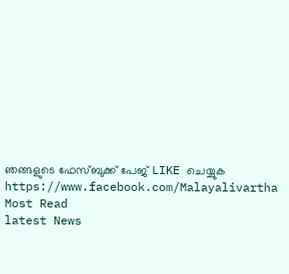ഞങ്ങളുടെ ഫേസ്‌ബുക്ക്‌ പേജ് LIKE ചെയ്യുക
https://www.facebook.com/Malayalivartha
Most Read
latest News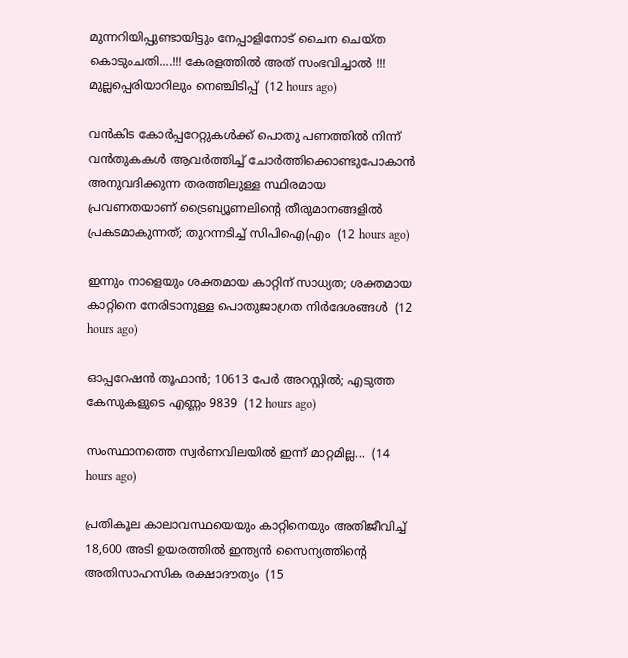മുന്നറിയിപ്പുണ്ടായിട്ടും നേപ്പാളിനോട് ചൈന ചെയ്ത കൊടുംചതി....!!! കേരളത്തിൽ അത് സംഭവിച്ചാൽ !!! മുല്ലപ്പെരിയാറിലും നെഞ്ചിടിപ്പ്  (12 hours ago)

വൻകിട കോർപ്പറേറ്റുകൾക്ക് പൊതു പണത്തിൽ നിന്ന് വൻതുകകൾ ആവർത്തിച്ച് ചോർത്തിക്കൊണ്ടുപോകാൻ അനുവദിക്കുന്ന തരത്തിലുള്ള സ്ഥിരമായ പ്രവണതയാണ് ട്രൈബ്യൂണലിന്റെ തീരുമാനങ്ങളിൽ പ്രകടമാകുന്നത്; തുറന്നടിച്ച് സിപിഐ(എം  (12 hours ago)

ഇന്നും നാളെയും ശക്തമായ കാറ്റിന് സാധ്യത; ശക്തമായ കാറ്റിനെ നേരിടാനുള്ള പൊതുജാഗ്രത നിർദേശങ്ങൾ  (12 hours ago)

ഓപ്പറേഷന്‍ തൂഫാന്‍; 10613 പേർ അറസ്റ്റിൽ; എടുത്ത കേസുകളുടെ എണ്ണം 9839  (12 hours ago)

സംസ്ഥാനത്തെ സ്വർണവിലയിൽ ഇന്ന് മാറ്റമില്ല...  (14 hours ago)

പ്രതികൂല കാലാവസ്ഥയെയും കാറ്റിനെയും അതിജീവിച്ച് 18,600 അടി ഉയരത്തിൽ ഇന്ത്യൻ സൈന്യത്തിന്റെ അതിസാഹസിക രക്ഷാദൗത്യം  (15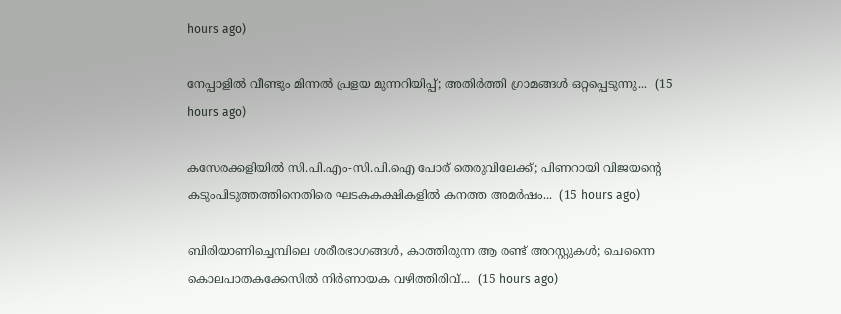hours ago)

നേപ്പാളിൽ വീണ്ടും മിന്നൽ പ്രളയ മുന്നറിയിപ്പ്; അതിർത്തി ഗ്രാമങ്ങൾ ഒറ്റപ്പെടുന്നു...  (15 hours ago)

കസേരക്കളിയിൽ സി.പി.എം-സി.പി.ഐ പോര് തെരുവിലേക്ക്; പിണറായി വിജയന്റെ കടുംപിടുത്തത്തിനെതിരെ ഘടകകക്ഷികളിൽ കനത്ത അമർഷം...  (15 hours ago)

ബിരിയാണിച്ചെമ്പിലെ ശരീരഭാഗങ്ങൾ, കാത്തിരുന്ന ആ രണ്ട് അറസ്റ്റുകൾ; ചെന്നൈ കൊലപാതകക്കേസിൽ നിർണായക വഴിത്തിരിവ്...  (15 hours ago)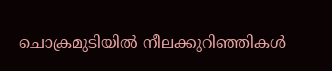ചൊക്രമുടിയിൽ നീലക്കുറിഞ്ഞികൾ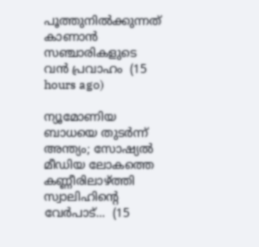പൂത്തുനിൽക്കുന്നത് കാണാൻ സഞ്ചാരികളുടെ വൻ പ്രവാഹം  (15 hours ago)

ന്യൂമോണിയ ബാധയെ തുടർന്ന് അന്ത്യം; സോഷ്യൽ മീഡിയ ലോകത്തെ കണ്ണീരിലാഴ്ത്തി സ്വാലിഹിന്റെ വേർപാട്...  (15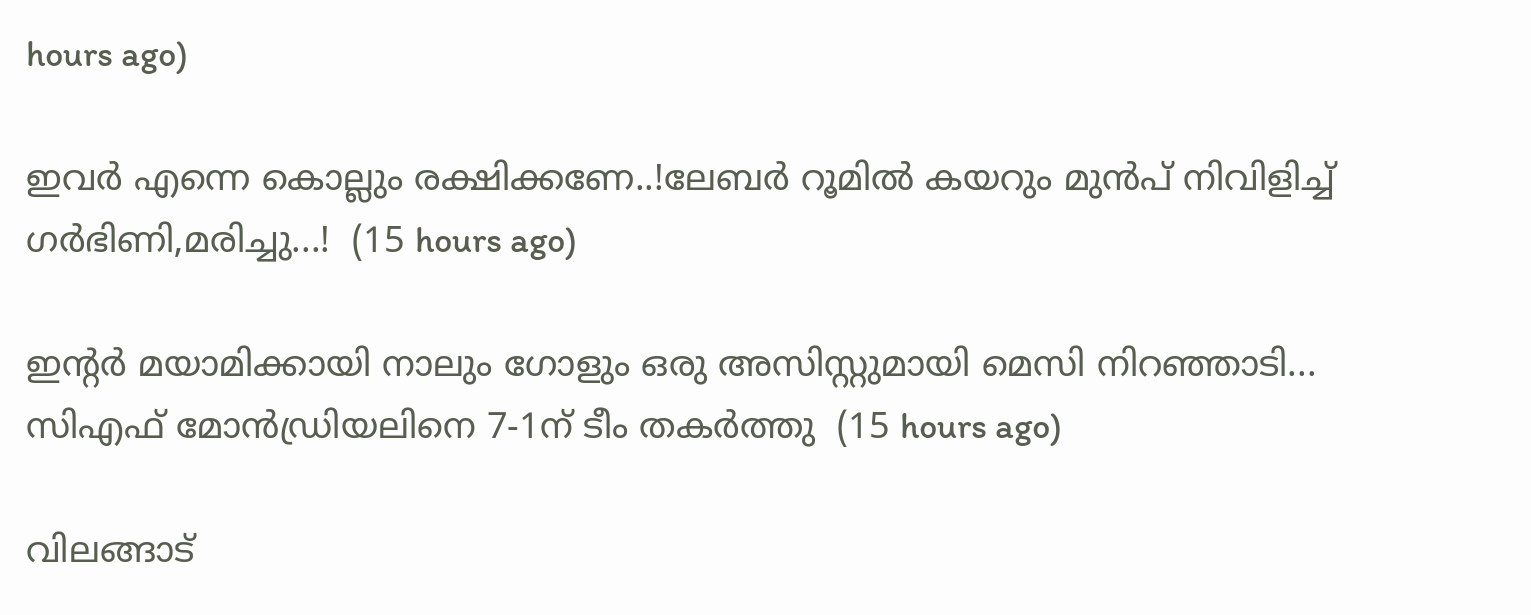hours ago)

ഇവർ എന്നെ കൊല്ലും രക്ഷിക്കണേ..!ലേബർ റൂമിൽ കയറും മുൻപ് നിവിളിച്ച് ഗർഭിണി,മരിച്ചു...!  (15 hours ago)

ഇന്റർ മയാമിക്കായി നാലും ഗോളും ഒരു അസിസ്റ്റുമായി മെസി നിറഞ്ഞാടി... സിഎഫ് മോൻഡ്രിയലിനെ 7-1ന് ടീം തകർത്തു  (15 hours ago)

വിലങ്ങാട്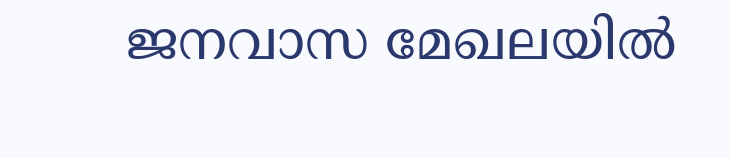ജനവാസ മേഖലയിൽ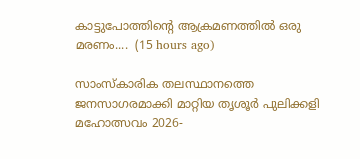കാട്ടുപോത്തിന്റെ ആക്രമണത്തിൽ ഒരു മരണം....  (15 hours ago)

സാംസ്കാരിക തലസ്ഥാനത്തെ ജനസാഗരമാക്കി മാറ്റിയ തൃശൂർ പുലിക്കളി മഹോത്സവം 2026-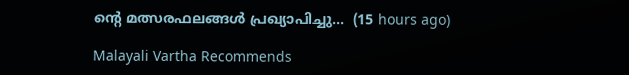ന്റെ മത്സരഫലങ്ങൾ പ്രഖ്യാപിച്ചു...  (15 hours ago)

Malayali Vartha Recommends